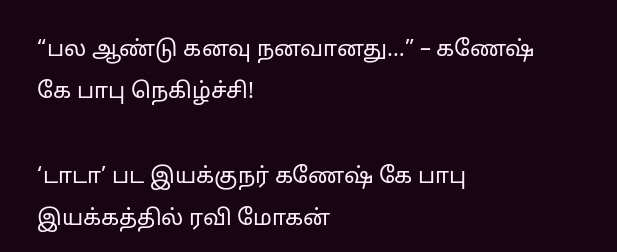“பல ஆண்டு கனவு நனவானது…” – கணேஷ் கே பாபு நெகிழ்ச்சி!

‘டாடா’ பட இயக்குநர் கணேஷ் கே பாபு இயக்கத்தில் ரவி மோகன்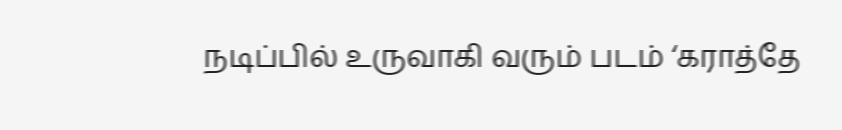நடிப்பில் உருவாகி வரும் படம் ‘கராத்தே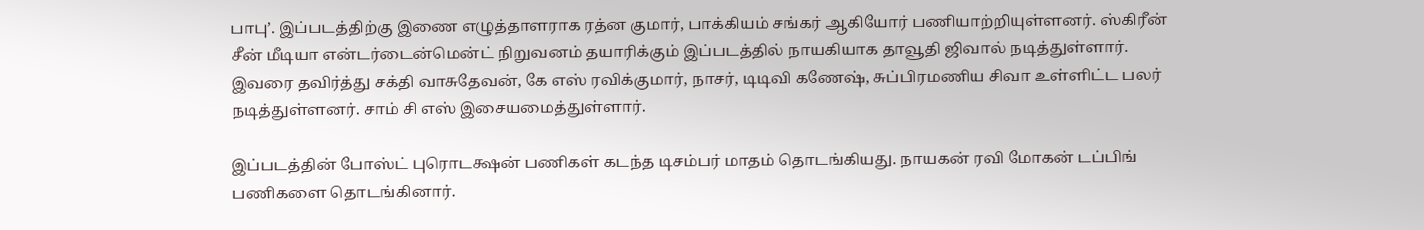பாபு’. இப்படத்திற்கு இணை எழுத்தாளராக ரத்ன குமார், பாக்கியம் சங்கர் ஆகியோர் பணியாற்றியுள்ளனர். ஸ்கிரீன் சீன் மீடியா என்டர்டைன்மென்ட் நிறுவனம் தயாரிக்கும் இப்படத்தில் நாயகியாக தாவூதி ஜிவால் நடித்துள்ளார். இவரை தவிர்த்து சக்தி வாசுதேவன், கே எஸ் ரவிக்குமார், நாசர், டிடிவி கணேஷ், சுப்பிரமணிய சிவா உள்ளிட்ட பலர் நடித்துள்ளனர். சாம் சி எஸ் இசையமைத்துள்ளார்.

இப்படத்தின் போஸ்ட் புரொடக்ஷன் பணிகள் கடந்த டிசம்பர் மாதம் தொடங்கியது. நாயகன் ரவி மோகன் டப்பிங் பணிகளை தொடங்கினார்.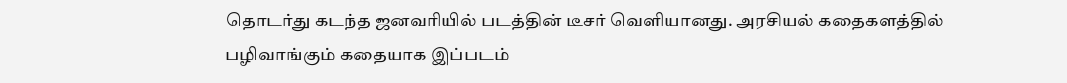தொடர்து கடந்த ஜனவரியில் படத்தின் டீசர் வெளியானது. அரசியல் கதைகளத்தில் பழிவாங்கும் கதையாக இப்படம்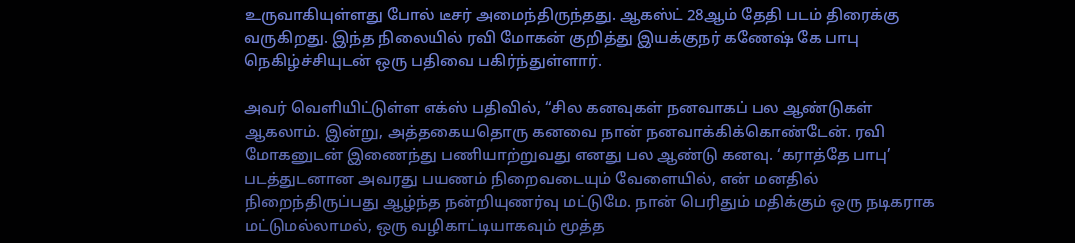உருவாகியுள்ளது போல் டீசர் அமைந்திருந்தது. ஆகஸ்ட் 28ஆம் தேதி படம் திரைக்கு வருகிறது. இந்த நிலையில் ரவி மோகன் குறித்து இயக்குநர் கணேஷ் கே பாபு நெகிழ்ச்சியுடன் ஒரு பதிவை பகிர்ந்துள்ளார்.

அவர் வெளியிட்டுள்ள எக்ஸ் பதிவில், “சில கனவுகள் நனவாகப் பல ஆண்டுகள் ஆகலாம். இன்று, அத்தகையதொரு கனவை நான் நனவாக்கிக்கொண்டேன். ரவி மோகனுடன் இணைந்து பணியாற்றுவது எனது பல ஆண்டு கனவு. ‘கராத்தே பாபு’ படத்துடனான அவரது பயணம் நிறைவடையும் வேளையில், என் மனதில் நிறைந்திருப்பது ஆழ்ந்த நன்றியுணர்வு மட்டுமே. நான் பெரிதும் மதிக்கும் ஒரு நடிகராக மட்டுமல்லாமல், ஒரு வழிகாட்டியாகவும் மூத்த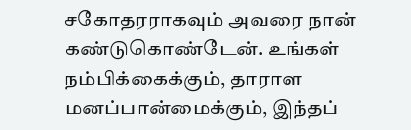சகோதரராகவும் அவரை நான் கண்டுகொண்டேன். உங்கள் நம்பிக்கைக்கும், தாராள மனப்பான்மைக்கும், இந்தப்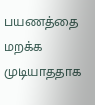பயணத்தை மறக்க முடியாததாக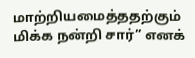மாற்றியமைத்ததற்கும் மிக்க நன்றி சார்” எனக்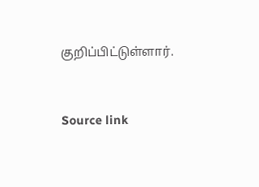குறிப்பிட்டுள்ளார்.



Source link